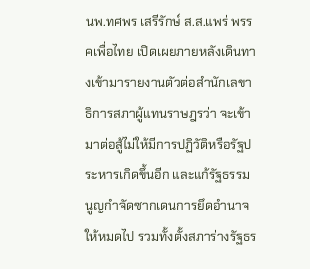นพ.ทศพร เสรีรักษ์ ส.ส.แพร่ พรรคเพื่อไทย เปิดเผยภายหลังเดินทางเข้ามารายงานตัวต่อสำนักเลขาธิการสภาผู้แทนราษฎรว่า จะเข้ามาต่อสู้ไม่ให้มีการปฏิวัติหรือรัฐประหารเกิดขึ้นอีก และแก้รัฐธรรมนูญกำจัดซากเดนการยึดอำนาจให้หมดไป รวมทั้งตั้งสภาร่างรัฐธร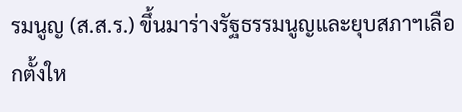รมนูญ (ส.ส.ร.) ขึ้นมาร่างรัฐธรรมนูญและยุบสภาฯเลือกตั้งให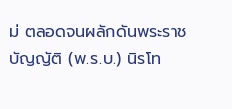ม่ ตลอดจนผลักดันพระราชบัญญัติ (พ.ร.บ.) นิรโท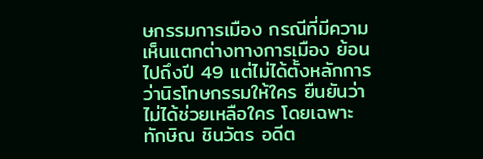ษกรรมการเมือง กรณีที่มีความเห็นแตกต่างทางการเมือง ย้อนไปถึงปี 49 แต่ไม่ได้ตั้งหลักการว่านิรโทษกรรมให้ใคร ยืนยันว่าไม่ได้ช่วยเหลือใคร โดยเฉพาะ ทักษิณ ชินวัตร อดีต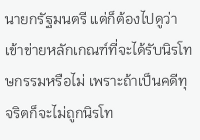นายกรัฐมนตรี แต่ก็ต้องไปดูว่าเข้าข่ายหลักเกณฑ์ที่จะได้รับนิรโทษกรรมหรือไม่ เพราะถ้าเป็นคดีทุจริตก็จะไม่ถูกนิรโท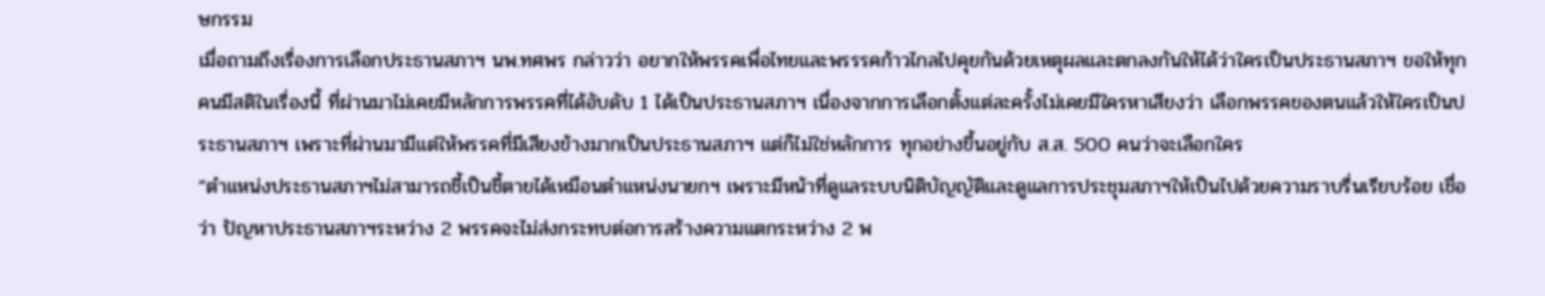ษกรรม
เมื่อถามถึงเรื่องการเลือกประธานสภาฯ นพ.ทศพร กล่าวว่า อยากให้พรรคเพื่อไทยและพรรรคก้าวไกลไปคุยกันด้วยเหตุผลและตกลงกันให้ได้ว่าใครเป็นประธานสภาฯ ขอให้ทุกคนมีสติในเรื่องนี้ ที่ผ่านมาไม่เคยมีหลักการพรรคที่ได้อับดับ 1 ได้เป็นประธานสภาฯ เนื่องจากการเลือกตั้งแต่ละครั้งไม่เคยมีใครหาเสียงว่า เลือกพรรคของตนแล้วให้ใครเป็นประธานสภาฯ เพราะที่ผ่านมามีแต่ให้พรรคที่มีเสียงข้างมากเป็นประธานสภาฯ แต่ก็ไม่ใช่หลักการ ทุกอย่างขึ้นอยู่กับ ส.ส. 500 คนว่าจะเลือกใคร
“ตำแหน่งประธานสภาฯไม่สามารถชี้เป็นชี้ตายได้เหมือนตำแหน่งนายกฯ เพราะมีหน้าที่ดูแลระบบนิติบัญญัติและดูแลการประชุมสภาฯให้เป็นไปด้วยความราบรื่นเรียบร้อย เชื่อว่า ปัญหาประธานสภาฯระหว่าง 2 พรรคจะไม่ส่งกระทบต่อการสร้างความแตกระหว่าง 2 พ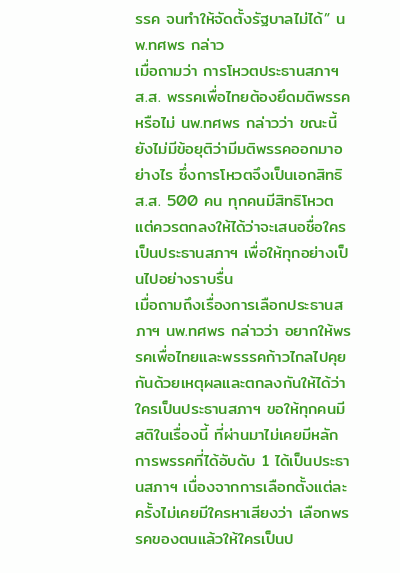รรค จนทำให้จัดตั้งรัฐบาลไม่ได้” นพ.ทศพร กล่าว
เมื่อถามว่า การโหวตประธานสภาฯ ส.ส. พรรคเพื่อไทยต้องยึดมติพรรคหรือไม่ นพ.ทศพร กล่าวว่า ขณะนี้ยังไม่มีข้อยุติว่ามีมติพรรคออกมาอย่างไร ซึ่งการโหวตจึงเป็นเอกสิทธิ ส.ส. 500 คน ทุกคนมีสิทธิโหวต แต่ควรตกลงให้ได้ว่าจะเสนอชื่อใครเป็นประธานสภาฯ เพื่อให้ทุกอย่างเป็นไปอย่างราบรื่น
เมื่อถามถึงเรื่องการเลือกประธานสภาฯ นพ.ทศพร กล่าวว่า อยากให้พรรคเพื่อไทยและพรรรคก้าวไกลไปคุยกันด้วยเหตุผลและตกลงกันให้ได้ว่าใครเป็นประธานสภาฯ ขอให้ทุกคนมีสติในเรื่องนี้ ที่ผ่านมาไม่เคยมีหลักการพรรคที่ได้อับดับ 1 ได้เป็นประธานสภาฯ เนื่องจากการเลือกตั้งแต่ละครั้งไม่เคยมีใครหาเสียงว่า เลือกพรรคของตนแล้วให้ใครเป็นป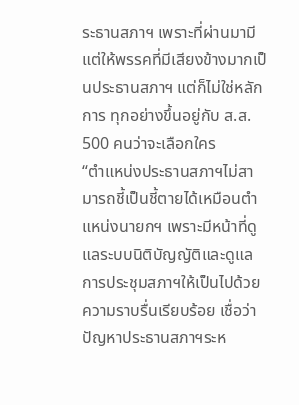ระธานสภาฯ เพราะที่ผ่านมามีแต่ให้พรรคที่มีเสียงข้างมากเป็นประธานสภาฯ แต่ก็ไม่ใช่หลักการ ทุกอย่างขึ้นอยู่กับ ส.ส. 500 คนว่าจะเลือกใคร
“ตำแหน่งประธานสภาฯไม่สามารถชี้เป็นชี้ตายได้เหมือนตำแหน่งนายกฯ เพราะมีหน้าที่ดูแลระบบนิติบัญญัติและดูแลการประชุมสภาฯให้เป็นไปด้วยความราบรื่นเรียบร้อย เชื่อว่า ปัญหาประธานสภาฯระห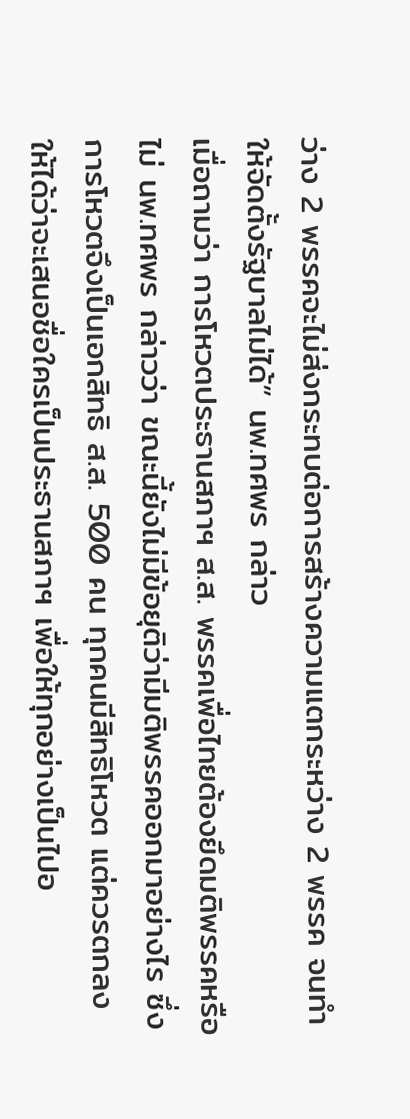ว่าง 2 พรรคจะไม่ส่งกระทบต่อการสร้างความแตกระหว่าง 2 พรรค จนทำให้จัดตั้งรัฐบาลไม่ได้” นพ.ทศพร กล่าว
เมื่อถามว่า การโหวตประธานสภาฯ ส.ส. พรรคเพื่อไทยต้องยึดมติพรรคหรือไม่ นพ.ทศพร กล่าวว่า ขณะนี้ยังไม่มีข้อยุติว่ามีมติพรรคออกมาอย่างไร ซึ่งการโหวตจึงเป็นเอกสิทธิ ส.ส. 500 คน ทุกคนมีสิทธิโหวต แต่ควรตกลงให้ได้ว่าจะเสนอชื่อใครเป็นประธานสภาฯ เพื่อให้ทุกอย่างเป็นไปอ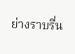ย่างราบรื่น